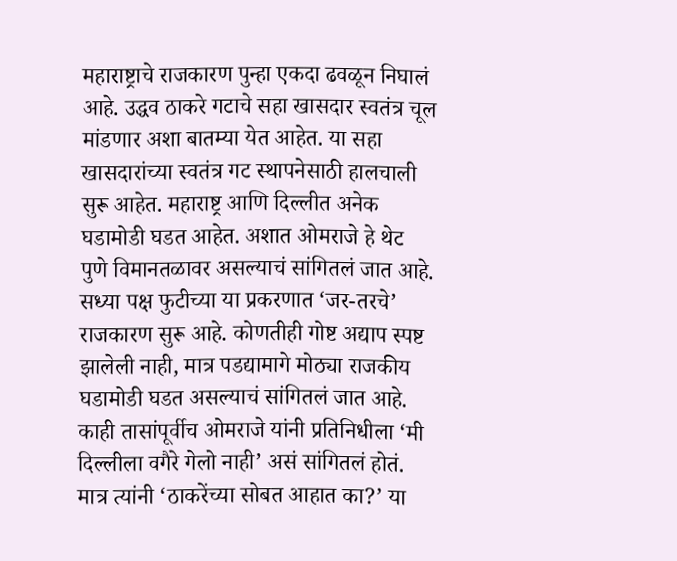महाराष्ट्राचे राजकारण पुन्हा एकदा ढवळून निघालं आहे. उद्धव ठाकरे गटाचे सहा खासदार स्वतंत्र चूल मांडणार अशा बातम्या येत आहेत. या सहा खासदारांच्या स्वतंत्र गट स्थापनेसाठी हालचाली सुरू आहेत. महाराष्ट्र आणि दिल्लीत अनेक घडामोडी घडत आहेत. अशात ओमराजे हे थेट पुणे विमानतळावर असल्याचं सांगितलं जात आहे. सध्या पक्ष फुटीच्या या प्रकरणात ‘जर-तरचे’ राजकारण सुरू आहे. कोणतीही गोष्ट अद्याप स्पष्ट झालेली नाही, मात्र पडद्यामागे मोठ्या राजकीय घडामोडी घडत असल्याचं सांगितलं जात आहे.
काही तासांपूर्वीच ओमराजे यांनी प्रतिनिधीला ‘मी दिल्लीला वगैरे गेलो नाही’ असं सांगितलं होतं. मात्र त्यांनी ‘ठाकरेंच्या सोबत आहात का?’ या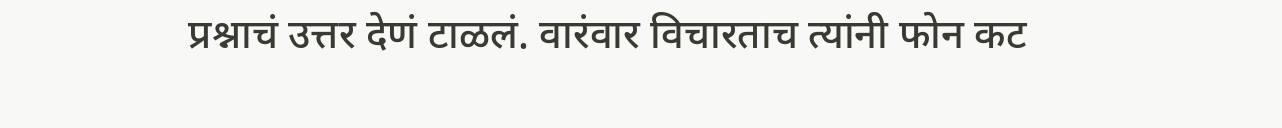प्रश्नाचं उत्तर देणं टाळलं. वारंवार विचारताच त्यांनी फोन कट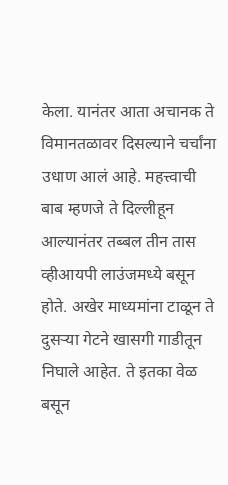केला. यानंतर आता अचानक ते विमानतळावर दिसल्याने चर्चांना उधाण आलं आहे. महत्त्वाची बाब म्हणजे ते दिल्लीहून आल्यानंतर तब्बल तीन तास व्हीआयपी लाउंजमध्ये बसून होते. अखेर माध्यमांना टाळून ते दुसऱ्या गेटने खासगी गाडीतून निघाले आहेत. ते इतका वेळ बसून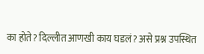का होते? दिल्लीत आणखी काय घडलं? असे प्रश्न उपस्थित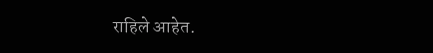राहिले आहेत.